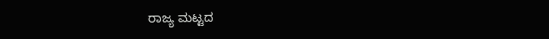ರಾಜ್ಯ ಮಟ್ಟದ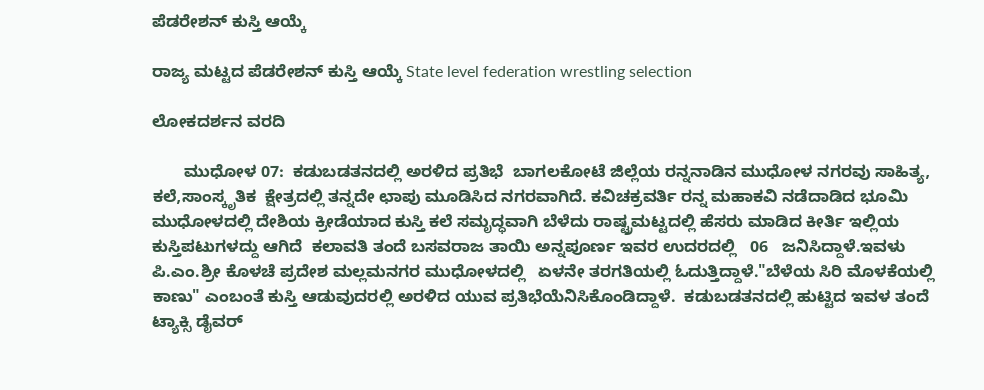ಪೆಡರೇಶನ್ ಕುಸ್ತಿ ಆಯ್ಕೆ

ರಾಜ್ಯ ಮಟ್ಟದ ಪೆಡರೇಶನ್ ಕುಸ್ತಿ ಆಯ್ಕೆ State level federation wrestling selection

ಲೋಕದರ್ಶನ ವರದಿ

       ಮುಧೋಳ 07:  ಕಡುಬಡತನದಲ್ಲಿ ಅರಳಿದ ಪ್ರತಿಭೆ  ಬಾಗಲಕೋಟೆ ಜಿಲ್ಲೆಯ ರನ್ನನಾಡಿನ ಮುಧೋಳ ನಗರವು ಸಾಹಿತ್ಯ, ಕಲೆ,ಸಾಂಸ್ಕೃತಿಕ  ಕ್ಷೇತ್ರದಲ್ಲಿ ತನ್ನದೇ ಛಾಪು ಮೂಡಿಸಿದ ನಗರವಾಗಿದೆ. ಕವಿಚಕ್ರವರ್ತಿ ರನ್ನ ಮಹಾಕವಿ ನಡೆದಾಡಿದ ಭೂಮಿ  ಮುಧೋಳದಲ್ಲಿ ದೇಶಿಯ ಕ್ರೀಡೆಯಾದ ಕುಸ್ತಿ ಕಲೆ ಸಮೃದ್ಧವಾಗಿ ಬೆಳೆದು ರಾಷ್ಟ್ರಮಟ್ಟದಲ್ಲಿ ಹೆಸರು ಮಾಡಿದ ಕೀರ್ತಿ ಇಲ್ಲಿಯ ಕುಸ್ತಿಪಟುಗಳದ್ದು ಆಗಿದೆ  ಕಲಾವತಿ ತಂದೆ ಬಸವರಾಜ ತಾಯಿ ಅನ್ನಪೂರ್ಣ ಇವರ ಉದರದಲ್ಲಿ   06   ಜನಿಸಿದ್ದಾಳೆ.ಇವಳು ಪಿ.ಎಂ.ಶ್ರೀ ಕೊಳಚೆ ಪ್ರದೇಶ ಮಲ್ಲಮನಗರ ಮುಧೋಳದಲ್ಲಿ   ಏಳನೇ ತರಗತಿಯಲ್ಲಿ ಓದುತ್ತಿದ್ದಾಳೆ."ಬೆಳೆಯ ಸಿರಿ ಮೊಳಕೆಯಲ್ಲಿ ಕಾಣು" ಎಂಬಂತೆ ಕುಸ್ತಿ ಆಡುವುದರಲ್ಲಿ ಅರಳಿದ ಯುವ ಪ್ರತಿಭೆಯೆನಿಸಿಕೊಂಡಿದ್ದಾಳೆ.  ಕಡುಬಡತನದಲ್ಲಿ ಹುಟ್ಟಿದ ಇವಳ ತಂದೆ ಟ್ಯಾಕ್ಸಿ ಡೈವರ್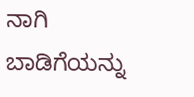ನಾಗಿ ಬಾಡಿಗೆಯನ್ನು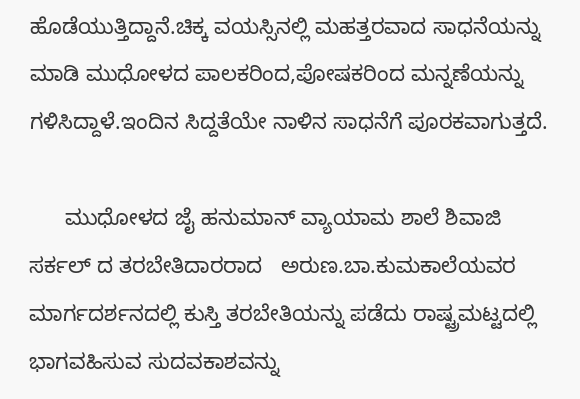ಹೊಡೆಯುತ್ತಿದ್ದಾನೆ.ಚಿಕ್ಕ ವಯಸ್ಸಿನಲ್ಲಿ ಮಹತ್ತರವಾದ ಸಾಧನೆಯನ್ನು ಮಾಡಿ ಮುಧೋಳದ ಪಾಲಕರಿಂದ,ಪೋಷಕರಿಂದ ಮನ್ನಣೆಯನ್ನು ಗಳಿಸಿದ್ದಾಳೆ.ಇಂದಿನ ಸಿದ್ದತೆಯೇ ನಾಳಿನ ಸಾಧನೆಗೆ ಪೂರಕವಾಗುತ್ತದೆ.

      ಮುಧೋಳದ ಜೈ ಹನುಮಾನ್ ವ್ಯಾಯಾಮ ಶಾಲೆ ಶಿವಾಜಿ ಸರ್ಕಲ್ ದ ತರಬೇತಿದಾರರಾದ   ಅರುಣ.ಬಾ.ಕುಮಕಾಲೆಯವರ ಮಾರ್ಗದರ್ಶನದಲ್ಲಿ ಕುಸ್ತಿ ತರಬೇತಿಯನ್ನು ಪಡೆದು ರಾಷ್ಟ್ರಮಟ್ಟದಲ್ಲಿ ಭಾಗವಹಿಸುವ ಸುದವಕಾಶವನ್ನು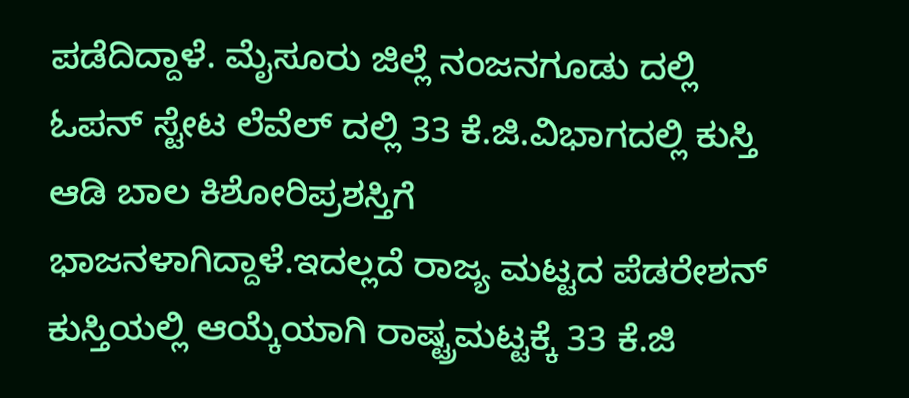ಪಡೆದಿದ್ದಾಳೆ. ಮೈಸೂರು ಜಿಲ್ಲೆ ನಂಜನಗೂಡು ದಲ್ಲಿ ಓಪನ್ ಸ್ಟೇಟ ಲೆವೆಲ್ ದಲ್ಲಿ 33 ಕೆ.ಜಿ.ವಿಭಾಗದಲ್ಲಿ ಕುಸ್ತಿ ಆಡಿ ಬಾಲ ಕಿಶೋರಿಪ್ರಶಸ್ತಿಗೆ ಭಾಜನಳಾಗಿದ್ದಾಳೆ.ಇದಲ್ಲದೆ ರಾಜ್ಯ ಮಟ್ಟದ ಪೆಡರೇಶನ್ ಕುಸ್ತಿಯಲ್ಲಿ ಆಯ್ಕೆಯಾಗಿ ರಾಷ್ಟ್ರಮಟ್ಟಕ್ಕೆ 33 ಕೆ.ಜಿ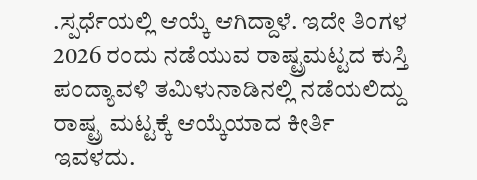.ಸ್ಪರ್ಧೆಯಲ್ಲಿ ಆಯ್ಕೆ ಆಗಿದ್ದಾಳೆ. ಇದೇ ತಿಂಗಳ    2026 ರಂದು ನಡೆಯುವ ರಾಷ್ಟ್ರಮಟ್ಟದ ಕುಸ್ತಿ ಪಂದ್ಯಾವಳಿ ತಮಿಳುನಾಡಿನಲ್ಲಿ ನಡೆಯಲಿದ್ದು ರಾಷ್ಟ್ರ ಮಟ್ಟಕ್ಕೆ ಆಯ್ಕೆಯಾದ ಕೀರ್ತಿ ಇವಳದು.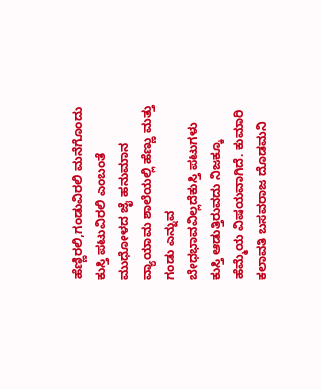ಹೆಣ್ಣಿರಲಿ,ಗಂಡುವಿರಲಿ ಮನೆಗೊಂದು ಕುಸ್ತಿ ಪಟುವಿರಲಿ ಎಂಬಂತೆ ಮುಧೋಳದ ಜೈ ಹನುಮಾನ ವ್ಯಾಯಾಮ ಶಾಲೆಯಲ್ಲಿ ಹೆಣ್ಣು ಮತ್ತು ಗಂಡು ಎನ್ನುವ ಬೇಧಭಾವವಿಲ್ಲದೆಕುಸ್ತಿ ಪಟುಗಳು ಕುಸ್ತಿ ಆಡುತ್ತಿರುವದು ನಿಜಕ್ಕೂ ಹೆಮ್ಮೆಯ ವಿಷಯವಾಗಿದೆ. ಕುಮಾರಿ ಕಲಾವತಿ ಬಸವರಾಜ ದೊಡಮನಿ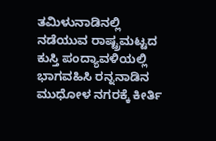ತಮಿಳುನಾಡಿನಲ್ಲಿ ನಡೆಯುವ ರಾಷ್ಟ್ರಮಟ್ಟದ ಕುಸ್ತಿ ಪಂದ್ಯಾವಳಿಯಲ್ಲಿ ಭಾಗವಹಿಸಿ ರನ್ನನಾಡಿನ ಮುಧೋಳ ನಗರಕ್ಕೆ ಕೀರ್ತಿ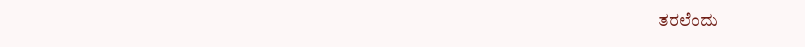ತರಲೆಂದು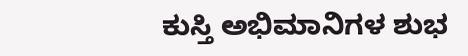ಕುಸ್ತಿ ಅಭಿಮಾನಿಗಳ ಶುಭ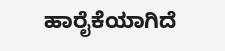ಹಾರೈಕೆಯಾಗಿದೆ